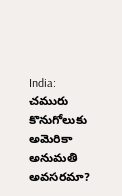India: చమురు కొనుగోలుకు అమెరికా అనుమతి అవసరమా?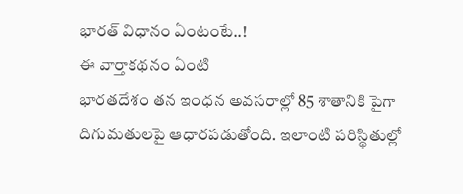భారత్ విధానం ఏంటంటే..!
ఈ వార్తాకథనం ఏంటి
భారతదేశం తన ఇంధన అవసరాల్లో 85 శాతానికి పైగా దిగుమతులపై ఆధారపడుతోంది. ఇలాంటి పరిస్థితుల్లో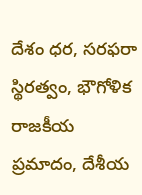దేశం ధర, సరఫరా స్థిరత్వం, భౌగోళిక రాజకీయ ప్రమాదం, దేశీయ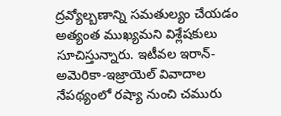ద్రవ్యోల్బణాన్ని సమతుల్యం చేయడం అత్యంత ముఖ్యమని విశ్లేషకులు సూచిస్తున్నారు. ఇటీవల ఇరాన్-అమెరికా-ఇజ్రాయెల్ వివాదాల నేపథ్యంలో రష్యా నుంచి చమురు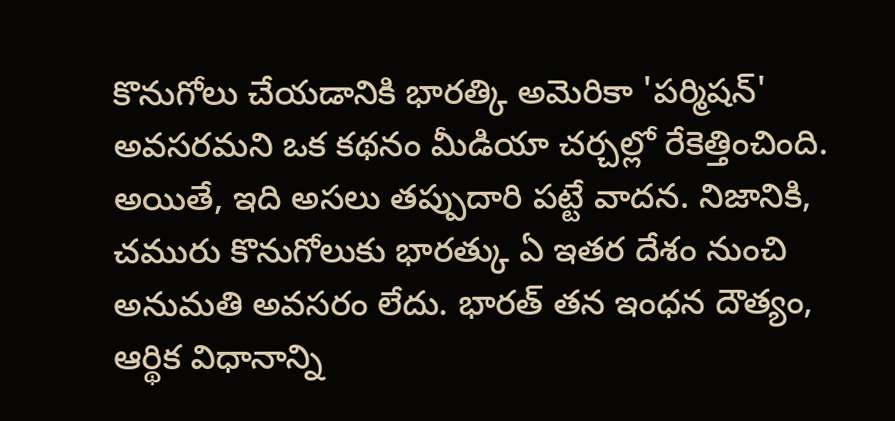కొనుగోలు చేయడానికి భారత్కి అమెరికా 'పర్మిషన్' అవసరమని ఒక కథనం మీడియా చర్చల్లో రేకెత్తించింది. అయితే, ఇది అసలు తప్పుదారి పట్టే వాదన. నిజానికి, చమురు కొనుగోలుకు భారత్కు ఏ ఇతర దేశం నుంచి అనుమతి అవసరం లేదు. భారత్ తన ఇంధన దౌత్యం, ఆర్థిక విధానాన్ని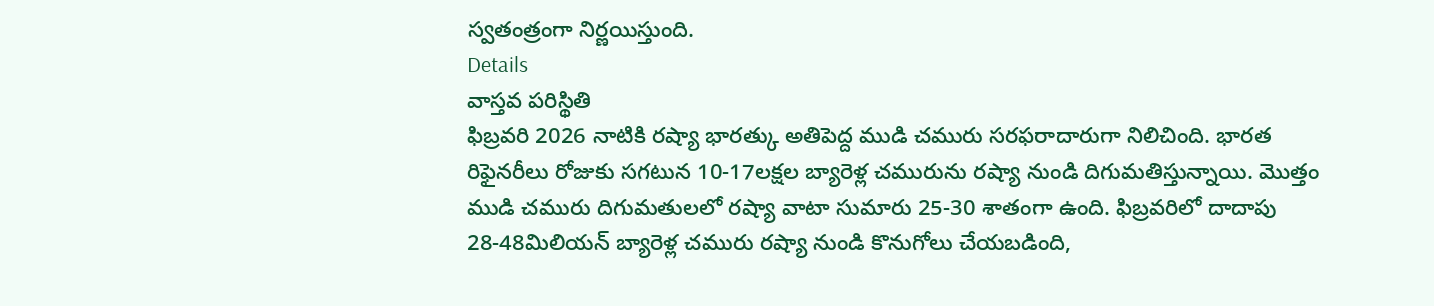స్వతంత్రంగా నిర్ణయిస్తుంది.
Details
వాస్తవ పరిస్థితి
ఫిబ్రవరి 2026 నాటికి రష్యా భారత్కు అతిపెద్ద ముడి చమురు సరఫరాదారుగా నిలిచింది. భారత రిఫైనరీలు రోజుకు సగటున 10-17లక్షల బ్యారెళ్ల చమురును రష్యా నుండి దిగుమతిస్తున్నాయి. మొత్తం ముడి చమురు దిగుమతులలో రష్యా వాటా సుమారు 25-30 శాతంగా ఉంది. ఫిబ్రవరిలో దాదాపు 28-48మిలియన్ బ్యారెళ్ల చమురు రష్యా నుండి కొనుగోలు చేయబడింది,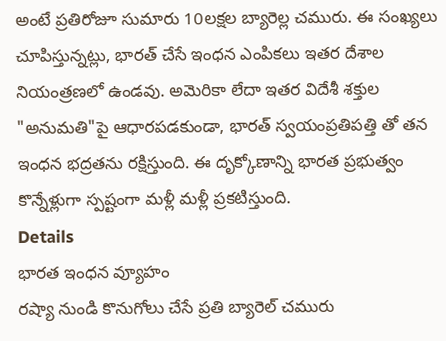అంటే ప్రతిరోజూ సుమారు 10లక్షల బ్యారెల్ల చమురు. ఈ సంఖ్యలు చూపిస్తున్నట్లు, భారత్ చేసే ఇంధన ఎంపికలు ఇతర దేశాల నియంత్రణలో ఉండవు. అమెరికా లేదా ఇతర విదేశీ శక్తుల "అనుమతి"పై ఆధారపడకుండా, భారత్ స్వయంప్రతిపత్తి తో తన ఇంధన భద్రతను రక్షిస్తుంది. ఈ దృక్కోణాన్ని భారత ప్రభుత్వం కొన్నేళ్లుగా స్పష్టంగా మళ్లీ మళ్లీ ప్రకటిస్తుంది.
Details
భారత ఇంధన వ్యూహం
రష్యా నుండి కొనుగోలు చేసే ప్రతి బ్యారెల్ చమురు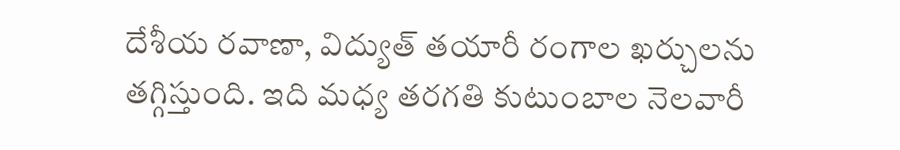దేశీయ రవాణా, విద్యుత్ తయారీ రంగాల ఖర్చులను తగ్గిస్తుంది. ఇది మధ్య తరగతి కుటుంబాల నెలవారీ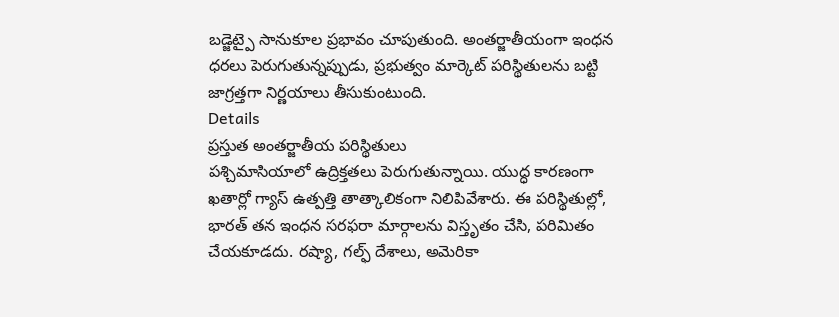బడ్జెట్పై సానుకూల ప్రభావం చూపుతుంది. అంతర్జాతీయంగా ఇంధన ధరలు పెరుగుతున్నప్పుడు, ప్రభుత్వం మార్కెట్ పరిస్థితులను బట్టి జాగ్రత్తగా నిర్ణయాలు తీసుకుంటుంది.
Details
ప్రస్తుత అంతర్జాతీయ పరిస్థితులు
పశ్చిమాసియాలో ఉద్రిక్తతలు పెరుగుతున్నాయి. యుద్ధ కారణంగా ఖతార్లో గ్యాస్ ఉత్పత్తి తాత్కాలికంగా నిలిపివేశారు. ఈ పరిస్థితుల్లో, భారత్ తన ఇంధన సరఫరా మార్గాలను విస్తృతం చేసి, పరిమితం చేయకూడదు. రష్యా, గల్ఫ్ దేశాలు, అమెరికా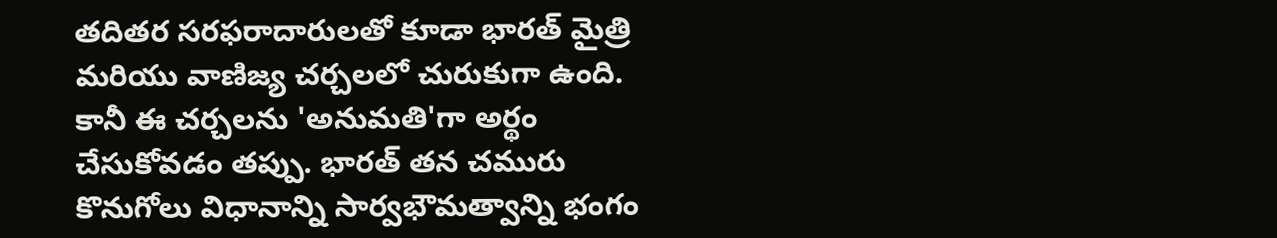తదితర సరఫరాదారులతో కూడా భారత్ మైత్రి మరియు వాణిజ్య చర్చలలో చురుకుగా ఉంది. కానీ ఈ చర్చలను 'అనుమతి'గా అర్థం చేసుకోవడం తప్పు. భారత్ తన చమురు కొనుగోలు విధానాన్ని సార్వభౌమత్వాన్ని భంగం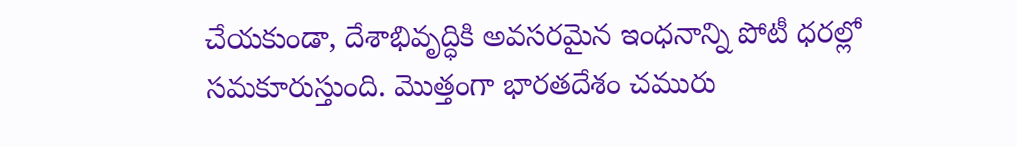చేయకుండా, దేశాభివృద్ధికి అవసరమైన ఇంధనాన్ని పోటీ ధరల్లో సమకూరుస్తుంది. మొత్తంగా భారతదేశం చమురు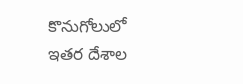కొనుగోలులో ఇతర దేశాల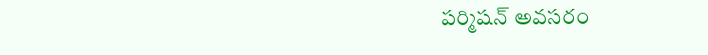పర్మిషన్ అవసరం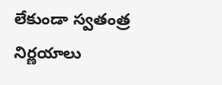లేకుండా స్వతంత్ర నిర్ణయాలు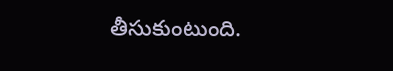తీసుకుంటుంది.